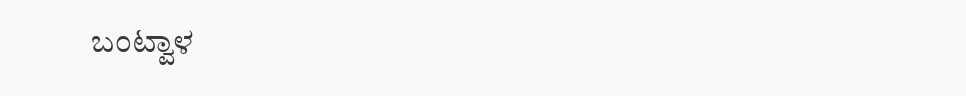ಬಂಟ್ವಾಳ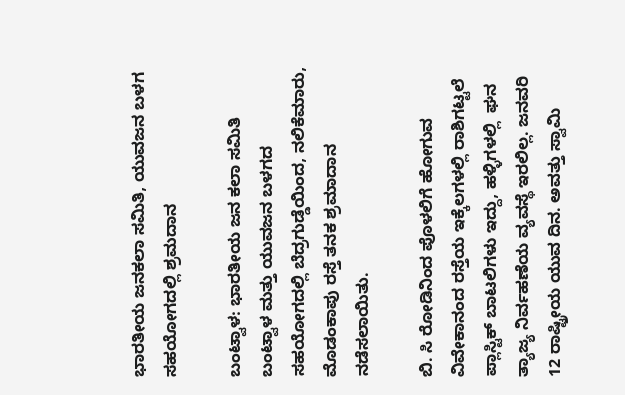ಭಾರತೀಯ ಜನಕಲಾ ಸಮಿತಿ, ಯುವಜನ ಬಳಗ ಸಹಯೋಗದಲ್ಲಿ ಶ್ರಮದಾನ

ಬಂಟ್ವಾಳ: ಭಾರತೀಯ ಜನ ಕಲಾ ಸಮಿತಿ ಬಂಟ್ವಾಳ ಮತ್ತು ಯುವಜನ ಬಳಗದ ಸಹಯೋಗದಲ್ಲಿ ಬೆದ್ರಗುಡ್ಡೆಯಿಂದ, ನಲಿಕೆಮಾರು, ಮೊಡಂಕಾಪು ರಸ್ತೆ ತನಕ ಶ್ರಮಾದಾನ ನಡೆಸಲಾಯಿತು.

ಬಿ. ಸಿ ರೋಡಿನಿಂದ ಪೊಳಲಿಗೆ ಹೋಗುವ ವಿವೇಕಾನಂದ ರಸ್ತೆಯ ಇಕ್ಕೆಲಗಳಲ್ಲಿ ರಾಶಿಗಟ್ಟಲೆ ಪ್ಲಾಸ್ಟಿಕ್ ಬಾಟಲಿಗಳು ಇದ್ದು, ಹಳ್ಳಿಗಳಲ್ಲಿ  ಘನ ತ್ಯಾಜ್ಯ ನಿರ್ವಹಣೆಯ ವ್ಯವಸ್ಥೆ ಇರಲಿಲ್ಲ. ಜನವರಿ 12 ರಾಷ್ಟ್ರೀಯ ಯುವ ದಿನ. ಅವತ್ತು ಸ್ವಾಮಿ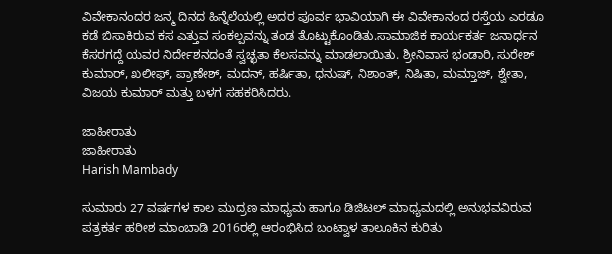ವಿವೇಕಾನಂದರ ಜನ್ಮ ದಿನದ ಹಿನ್ನೆಲೆಯಲ್ಲಿ ಅದರ ಪೂರ್ವ ಭಾವಿಯಾಗಿ ಈ ವಿವೇಕಾನಂದ ರಸ್ತೆಯ ಎರಡೂ ಕಡೆ ಬಿಸಾಕಿರುವ ಕಸ ಎತ್ತುವ ಸಂಕಲ್ಪವನ್ನು ತಂಡ ತೊಟ್ಟುಕೊಂಡಿತು.ಸಾಮಾಜಿಕ ಕಾರ್ಯಕರ್ತ ಜನಾರ್ಧನ ಕೆಸರಗದ್ದೆ ಯವರ ನಿರ್ದೇಶನದಂತೆ ಸ್ವಚ್ಛತಾ ಕೆಲಸವನ್ನು ಮಾಡಲಾಯಿತು. ಶ್ರೀನಿವಾಸ ಭಂಡಾರಿ, ಸುರೇಶ್ ಕುಮಾರ್, ಖಲೀಫ್, ಪ್ರಾಣೇಶ್, ಮದನ್, ಹರ್ಷಿತಾ, ಧನುಷ್, ನಿಶಾಂತ್, ನಿಷಿತಾ, ಮಮ್ತಾಜ್, ಶ್ವೇತಾ,  ವಿಜಯ ಕುಮಾರ್ ಮತ್ತು ಬಳಗ ಸಹಕರಿಸಿದರು.

ಜಾಹೀರಾತು
ಜಾಹೀರಾತು
Harish Mambady

ಸುಮಾರು 27 ವರ್ಷಗಳ ಕಾಲ ಮುದ್ರಣ ಮಾಧ್ಯಮ ಹಾಗೂ ಡಿಜಿಟಲ್ ಮಾಧ್ಯಮದಲ್ಲಿ ಅನುಭವವಿರುವ ಪತ್ರಕರ್ತ ಹರೀಶ ಮಾಂಬಾಡಿ 2016ರಲ್ಲಿ ಆರಂಭಿಸಿದ ಬಂಟ್ವಾಳ ತಾಲೂಕಿನ ಕುರಿತು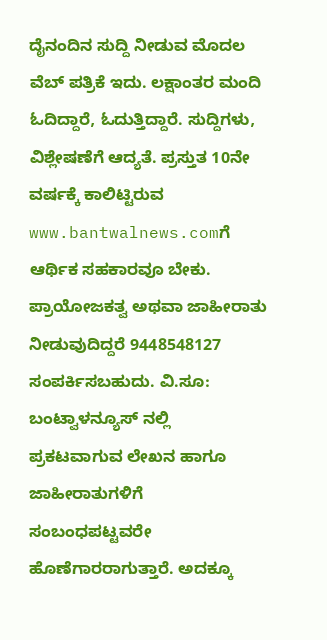ದೈನಂದಿನ ಸುದ್ದಿ ನೀಡುವ ಮೊದಲ ವೆಬ್ ಪತ್ರಿಕೆ ಇದು. ಲಕ್ಷಾಂತರ ಮಂದಿ ಓದಿದ್ದಾರೆ, ಓದುತ್ತಿದ್ದಾರೆ. ಸುದ್ದಿಗಳು, ವಿಶ್ಲೇಷಣೆಗೆ ಆದ್ಯತೆ. ಪ್ರಸ್ತುತ 10ನೇ ವರ್ಷಕ್ಕೆ ಕಾಲಿಟ್ಟಿರುವ www.bantwalnews.comಗೆ ಆರ್ಥಿಕ ಸಹಕಾರವೂ ಬೇಕು. ಪ್ರಾಯೋಜಕತ್ವ ಅಥವಾ ಜಾಹೀರಾತು ನೀಡುವುದಿದ್ದರೆ 9448548127 ಸಂಪರ್ಕಿಸಬಹುದು. ವಿ.ಸೂ: ಬಂಟ್ವಾಳನ್ಯೂಸ್ ನಲ್ಲಿ ಪ್ರಕಟವಾಗುವ ಲೇಖನ ಹಾಗೂ ಜಾಹೀರಾತುಗಳಿಗೆ ಸಂಬಂಧಪಟ್ಟವರೇ ಹೊಣೆಗಾರರಾಗುತ್ತಾರೆ. ಅದಕ್ಕೂ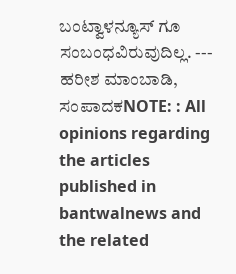ಬಂಟ್ವಾಳನ್ಯೂಸ್ ಗೂ ಸಂಬಂಧವಿರುವುದಿಲ್ಲ. --- ಹರೀಶ ಮಾಂಬಾಡಿ, ಸಂಪಾದಕNOTE: : All opinions regarding the articles published in bantwalnews and the related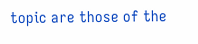topic are those of the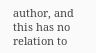author, and this has no relation to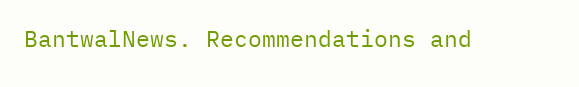BantwalNews. Recommendations and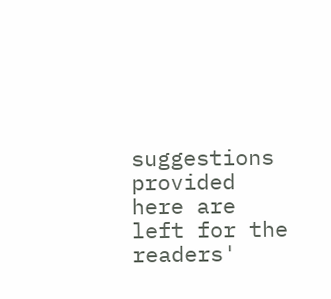suggestions provided here are left for the readers'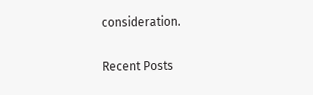consideration.

Recent Posts